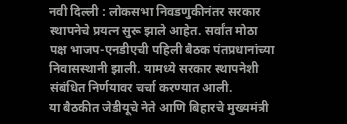नवी दिल्ली : लोकसभा निवडणुकीनंतर सरकार स्थापनेचे प्रयत्न सुरू झाले आहेत. सर्वांत मोठा पक्ष भाजप-एनडीएची पहिली बैठक पंतप्रधानांच्या निवासस्थानी झाली. यामध्ये सरकार स्थापनेशी संबंधित निर्णयावर चर्चा करण्यात आली.
या बैठकीत जेडीयूचे नेते आणि बिहारचे मुख्यमंत्री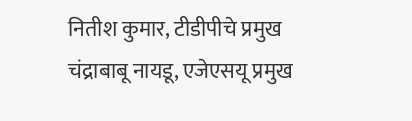नितीश कुमार, टीडीपीचे प्रमुख चंद्राबाबू नायडू, एजेएसयू प्रमुख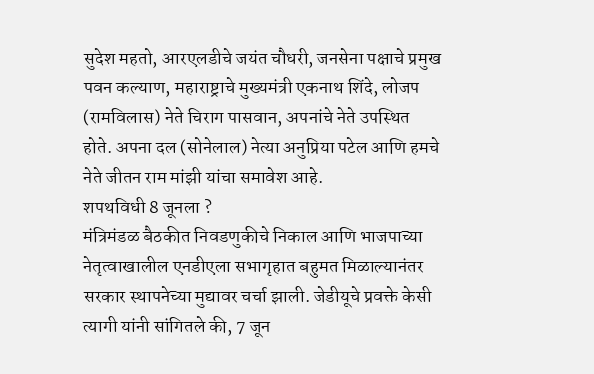सुदेश महतो, आरएलडीचे जयंत चौधरी, जनसेना पक्षाचे प्रमुख पवन कल्याण, महाराष्ट्राचे मुख्यमंत्री एकनाथ शिंदे, लोजप (रामविलास) नेते चिराग पासवान, अपनांचे नेते उपस्थित होते. अपना दल (सोनेलाल) नेत्या अनुप्रिया पटेल आणि हमचे नेते जीतन राम मांझी यांचा समावेश आहे.
शपथविधी 8 जूनला ?
मंत्रिमंडळ बैठकीत निवडणुकीचे निकाल आणि भाजपाच्या नेतृत्वाखालील एनडीएला सभागृहात बहुमत मिळाल्यानंतर सरकार स्थापनेच्या मुद्यावर चर्चा झाली. जेडीयूचे प्रवक्ते केसी त्यागी यांनी सांगितले की, 7 जून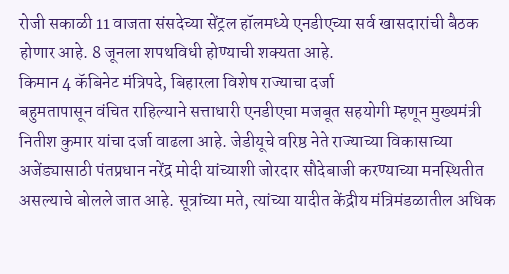रोजी सकाळी 11 वाजता संसदेच्या सेंट्रल हॉलमध्ये एनडीएच्या सर्व खासदारांची बैठक होणार आहे. 8 जूनला शपथविधी होण्याची शक्यता आहे.
किमान 4 कॅबिनेट मंत्रिपदे, बिहारला विशेष राज्याचा दर्जा
बहुमतापासून वंचित राहिल्याने सत्ताधारी एनडीएचा मजबूत सहयोगी म्हणून मुख्यमंत्री नितीश कुमार यांचा दर्जा वाढला आहे. जेडीयूचे वरिष्ठ नेते राज्याच्या विकासाच्या अजेंड्यासाठी पंतप्रधान नरेंद्र मोदी यांच्याशी जोरदार सौदेबाजी करण्याच्या मनस्थितीत असल्याचे बोलले जात आहे. सूत्रांच्या मते, त्यांच्या यादीत केंद्रीय मंत्रिमंडळातील अधिक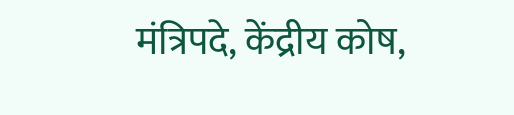मंत्रिपदे, केंद्रीय कोष,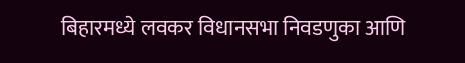बिहारमध्ये लवकर विधानसभा निवडणुका आणि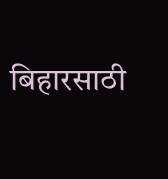बिहारसाठी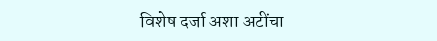विशेष दर्जा अशा अटींचा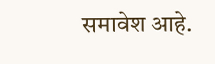समावेश आहे.